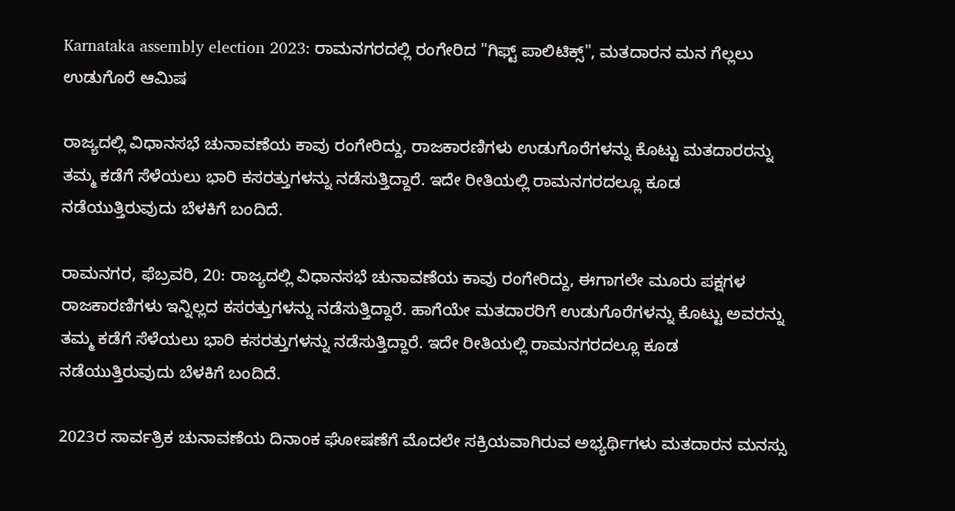Karnataka assembly election 2023: ರಾಮನಗರದಲ್ಲಿ ರಂಗೇರಿದ "ಗಿಫ್ಟ್‌ ಪಾಲಿಟಿಕ್ಸ್", ಮತದಾರನ ಮನ ಗೆಲ್ಲಲು ಉಡುಗೊರೆ ಆಮಿಷ

ರಾಜ್ಯದಲ್ಲಿ ವಿಧಾನಸಭೆ ಚುನಾವಣೆಯ ಕಾವು ರಂಗೇರಿದ್ದು, ರಾಜಕಾರಣಿಗಳು ಉಡುಗೊರೆಗಳನ್ನು ಕೊಟ್ಟು ಮತದಾರರನ್ನು ತಮ್ಮ ಕಡೆಗೆ ಸೆಳೆಯಲು ಭಾರಿ ಕಸರತ್ತುಗಳನ್ನು ನಡೆಸುತ್ತಿದ್ದಾರೆ. ಇದೇ ರೀತಿಯಲ್ಲಿ ರಾಮನಗರದಲ್ಲೂ ಕೂಡ ನಡೆಯುತ್ತಿರುವುದು ಬೆಳಕಿಗೆ ಬಂದಿದೆ.

ರಾಮನಗರ, ಫೆಬ್ರವರಿ, 20: ರಾಜ್ಯದಲ್ಲಿ ವಿಧಾನಸಭೆ ಚುನಾವಣೆಯ ಕಾವು ರಂಗೇರಿದ್ದು, ಈಗಾಗಲೇ ಮೂರು ಪಕ್ಷಗಳ ರಾಜಕಾರಣಿಗಳು ಇನ್ನಿಲ್ಲದ ಕಸರತ್ತುಗಳನ್ನು ನಡೆಸುತ್ತಿದ್ದಾರೆ. ಹಾಗೆಯೇ ಮತದಾರರಿಗೆ ಉಡುಗೊರೆಗಳನ್ನು ಕೊಟ್ಟು ಅವರನ್ನು ತಮ್ಮ ಕಡೆಗೆ ಸೆಳೆಯಲು ಭಾರಿ ಕಸರತ್ತುಗಳನ್ನು ನಡೆಸುತ್ತಿದ್ದಾರೆ. ಇದೇ ರೀತಿಯಲ್ಲಿ ರಾಮನಗರದಲ್ಲೂ ಕೂಡ ನಡೆಯುತ್ತಿರುವುದು ಬೆಳಕಿಗೆ ಬಂದಿದೆ.

2023ರ ಸಾರ್ವತ್ರಿಕ ಚುನಾವಣೆಯ ದಿನಾಂಕ ಘೋಷಣೆಗೆ ಮೊದಲೇ ಸಕ್ರಿಯವಾಗಿರುವ ಅಭ್ಯರ್ಥಿಗಳು ಮತದಾರನ ಮನಸ್ಸು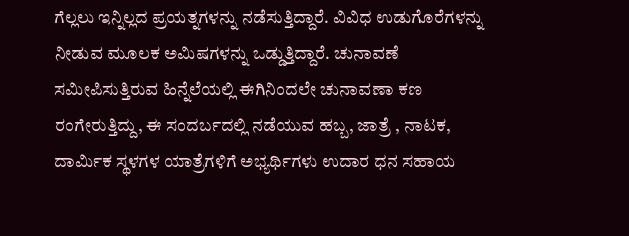ಗೆಲ್ಲಲು ಇನ್ನಿಲ್ಲದ ಪ್ರಯತ್ನಗಳನ್ನು ನಡೆಸುತ್ತಿದ್ದಾರೆ. ವಿವಿಧ ಉಡುಗೊರೆಗಳನ್ನು ನೀಡುವ ಮೂಲಕ ಅಮಿಷಗಳನ್ನು ಒಡ್ಡುತ್ತಿದ್ದಾರೆ. ಚುನಾವಣೆ ಸಮೀಪಿಸುತ್ತಿರುವ ಹಿನ್ನೆಲೆಯಲ್ಲಿ ಈಗಿನಿಂದಲೇ ಚುನಾವಣಾ ಕಣ ರಂಗೇರುತ್ತಿದ್ದು, ಈ ಸಂದರ್ಬದಲ್ಲಿ ನಡೆಯುವ ಹಬ್ಬ, ಜಾತ್ರೆ , ನಾಟಕ, ದಾರ್ಮಿಕ ಸ್ಥಳಗಳ ಯಾತ್ರೆಗಳಿಗೆ ಅಭ್ಯರ್ಥಿಗಳು ಉದಾರ ಧನ ಸಹಾಯ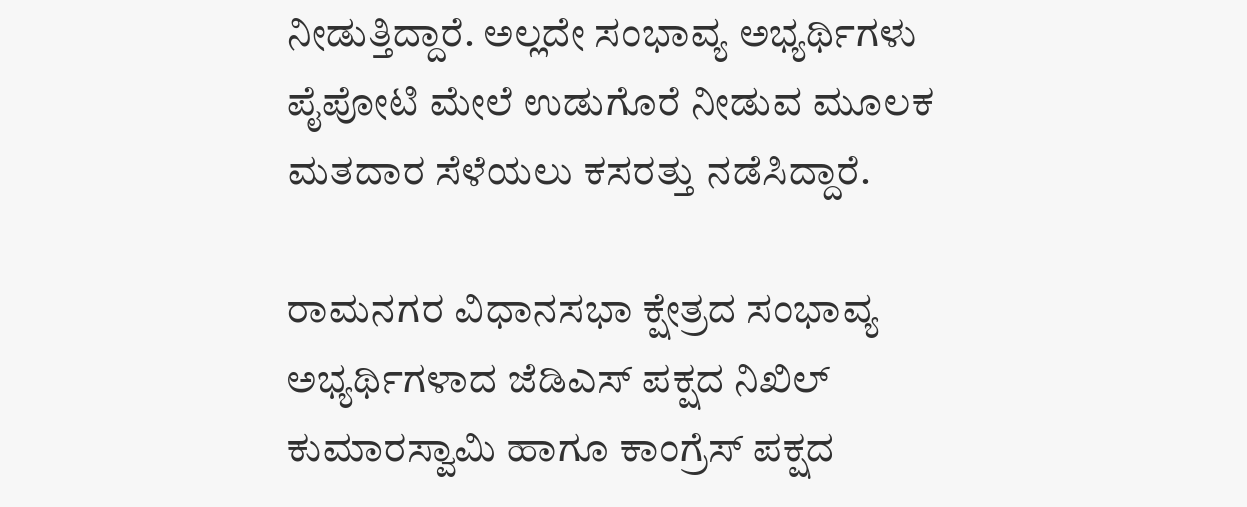ನೀಡುತ್ತಿದ್ದಾರೆ. ಅಲ್ಲದೇ ಸಂಭಾವ್ಯ ಅಭ್ಯರ್ಥಿಗಳು ಪೈಪೋಟಿ ಮೇಲೆ ಉಡುಗೊರೆ ನೀಡುವ ಮೂಲಕ ಮತದಾರ ಸೆಳೆಯಲು ಕಸರತ್ತು ನಡೆಸಿದ್ದಾರೆ.

ರಾಮನಗರ ವಿಧಾನಸಭಾ ಕ್ಷೇತ್ರದ ಸಂಭಾವ್ಯ ಅಭ್ಯರ್ಥಿಗಳಾದ ಜೆಡಿಎಸ್ ಪಕ್ಷದ ನಿಖಿಲ್ ಕುಮಾರಸ್ವಾಮಿ ಹಾಗೂ ಕಾಂಗ್ರೆಸ್ ಪಕ್ಷದ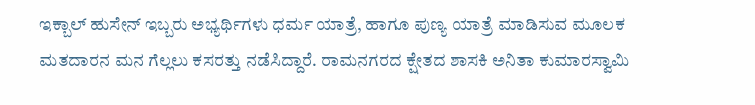ಇಕ್ಬಾಲ್ ಹುಸೇನ್ ಇಬ್ಬರು ಅಭ್ಯರ್ಥಿಗಳು ಧರ್ಮ ಯಾತ್ರೆ, ಹಾಗೂ ಪುಣ್ಯ ಯಾತ್ರೆ ಮಾಡಿಸುವ ಮೂಲಕ ಮತದಾರನ ಮನ ಗೆಲ್ಲಲು ಕಸರತ್ತು ನಡೆಸಿದ್ದಾರೆ. ರಾಮನಗರದ ಕ್ಷೇತದ ಶಾಸಕಿ ಅನಿತಾ ಕುಮಾರಸ್ವಾಮಿ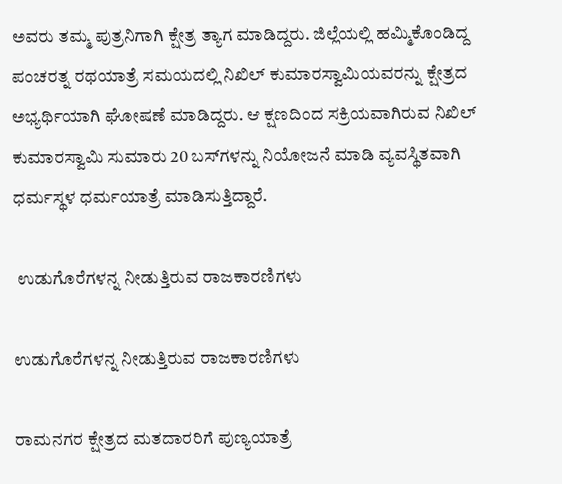ಅವರು ತಮ್ಮ ಪುತ್ರನಿಗಾಗಿ ಕ್ಷೇತ್ರ ತ್ಯಾಗ ಮಾಡಿದ್ದರು. ಜಿಲ್ಲೆಯಲ್ಲಿ ಹಮ್ಮಿಕೊಂಡಿದ್ದ ಪಂಚರತ್ನ ರಥಯಾತ್ರೆ ಸಮಯದಲ್ಲಿ ನಿಖಿಲ್ ಕುಮಾರಸ್ವಾಮಿಯವರನ್ನು ಕ್ಷೇತ್ರದ ಅಭ್ಯರ್ಥಿಯಾಗಿ ಘೋಷಣೆ ಮಾಡಿದ್ದರು. ಆ ಕ್ಷಣದಿಂದ ಸಕ್ರಿಯವಾಗಿರುವ ನಿಖಿಲ್ ಕುಮಾರಸ್ವಾಮಿ ಸುಮಾರು 20 ಬಸ್‌ಗಳನ್ನು ನಿಯೋಜನೆ ಮಾಡಿ ವ್ಯವಸ್ಥಿತವಾಗಿ ಧರ್ಮಸ್ಥಳ ಧರ್ಮಯಾತ್ರೆ ಮಾಡಿಸುತ್ತಿದ್ದಾರೆ.

 ಉಡುಗೊರೆಗಳನ್ನ ನೀಡುತ್ತಿರುವ ರಾಜಕಾರಣಿಗಳು

ಉಡುಗೊರೆಗಳನ್ನ ನೀಡುತ್ತಿರುವ ರಾಜಕಾರಣಿಗಳು

ರಾಮನಗರ ಕ್ಷೇತ್ರದ ಮತದಾರರಿಗೆ ಪುಣ್ಯಯಾತ್ರೆ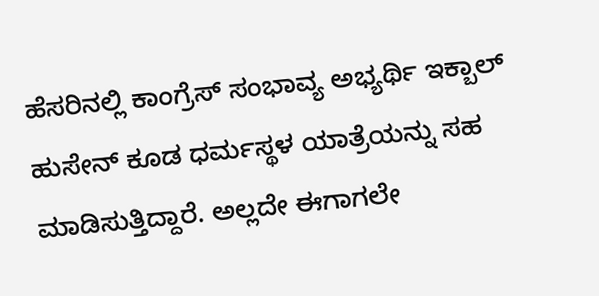ಹೆಸರಿನಲ್ಲಿ ಕಾಂಗ್ರೆಸ್ ಸಂಭಾವ್ಯ ಅಭ್ಯರ್ಥಿ ಇಕ್ಬಾಲ್ ಹುಸೇನ್ ಕೂಡ ಧರ್ಮಸ್ಥಳ ಯಾತ್ರೆಯನ್ನು ಸಹ ಮಾಡಿಸುತ್ತಿದ್ದಾರೆ. ಅಲ್ಲದೇ ಈಗಾಗಲೇ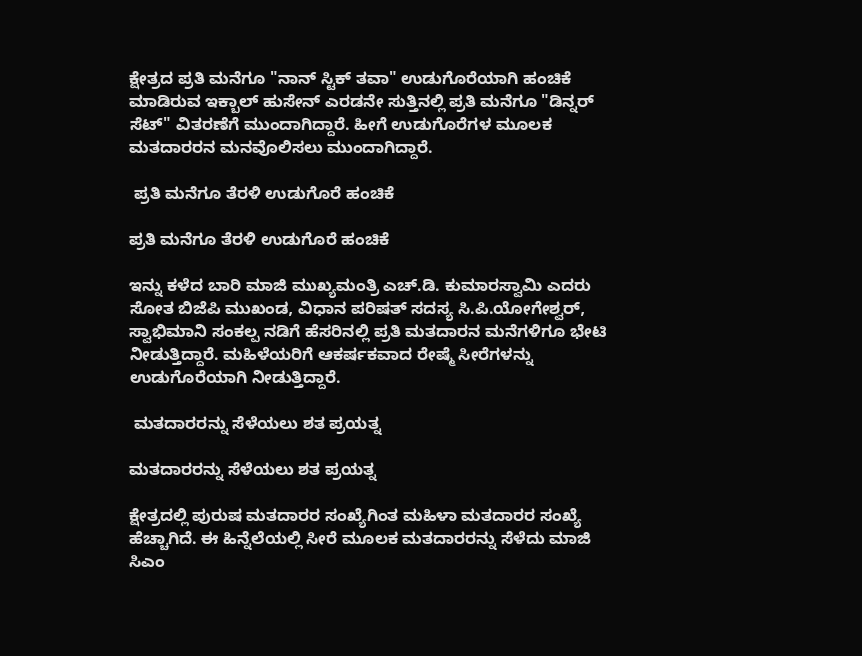ಕ್ಷೇತ್ರದ ಪ್ರತಿ ಮನೆಗೂ "ನಾನ್ ಸ್ಟಿಕ್ ತವಾ" ಉಡುಗೊರೆಯಾಗಿ ಹಂಚಿಕೆ ಮಾಡಿರುವ ಇಕ್ಬಾಲ್ ಹುಸೇನ್ ಎರಡನೇ ಸುತ್ತಿನಲ್ಲಿ ಪ್ರತಿ ಮನೆಗೂ "ಡಿನ್ನರ್ ಸೆಟ್" ವಿತರಣೆಗೆ ಮುಂದಾಗಿದ್ದಾರೆ. ಹೀಗೆ ಉಡುಗೊರೆಗಳ ಮೂಲಕ ಮತದಾರರನ ಮನವೊಲಿಸಲು ಮುಂದಾಗಿದ್ದಾರೆ.

 ಪ್ರತಿ ಮನೆಗೂ ತೆರಳಿ ಉಡುಗೊರೆ ಹಂಚಿಕೆ

ಪ್ರತಿ ಮನೆಗೂ ತೆರಳಿ ಉಡುಗೊರೆ ಹಂಚಿಕೆ

ಇನ್ನು ಕಳೆದ ಬಾರಿ ಮಾಜಿ ಮುಖ್ಯಮಂತ್ರಿ ಎಚ್.ಡಿ. ಕುಮಾರಸ್ವಾಮಿ ಎದರು ಸೋತ ಬಿಜೆಪಿ ಮುಖಂಡ, ವಿಧಾನ ಪರಿಷತ್ ಸದಸ್ಯ ಸಿ.ಪಿ.ಯೋಗೇಶ್ವರ್, ಸ್ವಾಭಿಮಾನಿ ಸಂಕಲ್ಪ ನಡಿಗೆ ಹೆಸರಿನಲ್ಲಿ ಪ್ರತಿ ಮತದಾರನ ಮನೆಗಳಿಗೂ ಭೇಟಿ ನೀಡುತ್ತಿದ್ದಾರೆ. ಮಹಿಳೆಯರಿಗೆ ಆಕರ್ಷಕವಾದ ರೇಷ್ಮೆ ಸೀರೆಗಳನ್ನು ಉಡುಗೊರೆಯಾಗಿ ನೀಡುತ್ತಿದ್ದಾರೆ.

 ಮತದಾರರನ್ನು ಸೆಳೆಯಲು ಶತ ಪ್ರಯತ್ನ

ಮತದಾರರನ್ನು ಸೆಳೆಯಲು ಶತ ಪ್ರಯತ್ನ

ಕ್ಷೇತ್ರದಲ್ಲಿ ಪುರುಷ ಮತದಾರರ ಸಂಖ್ಯೆಗಿಂತ ಮಹಿಳಾ ಮತದಾರರ ಸಂಖ್ಯೆ ಹೆಚ್ಚಾಗಿದೆ. ಈ ಹಿನ್ನೆಲೆಯಲ್ಲಿ‌ ಸೀರೆ ಮೂಲಕ ಮತದಾರರನ್ನು ಸೆಳೆದು ಮಾಜಿ‌ ಸಿಎಂ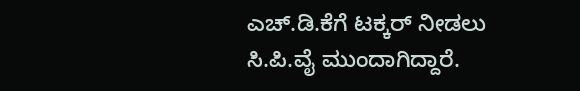ಎಚ್‌.ಡಿ.ಕೆಗೆ ಟಕ್ಕರ್ ನೀಡಲು ಸಿ.ಪಿ.ವೈ ಮುಂದಾಗಿದ್ದಾರೆ.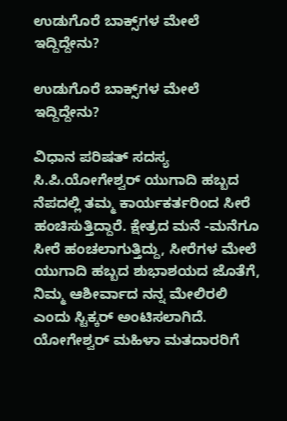ಉಡುಗೊರೆ ಬಾಕ್ಸ್‌ಗಳ ಮೇಲೆ ಇದ್ದಿದ್ದೇನು?

ಉಡುಗೊರೆ ಬಾಕ್ಸ್‌ಗಳ ಮೇಲೆ ಇದ್ದಿದ್ದೇನು?

ವಿಧಾನ ಪರಿಷತ್ ಸದಸ್ಯ ಸಿ.ಪಿ.ಯೋಗೇಶ್ವರ್ ಯುಗಾದಿ ಹಬ್ಬದ ನೆಪದಲ್ಲಿ ತಮ್ಮ ಕಾರ್ಯಕರ್ತರಿಂದ ಸೀರೆ ಹಂಚಿಸುತ್ತಿದ್ದಾರೆ. ಕ್ಷೇತ್ರದ ಮನೆ -ಮನೆಗೂ ಸೀರೆ ಹಂಚಲಾಗುತ್ತಿದ್ದು, ಸೀರೆಗಳ ಮೇಲೆ ಯುಗಾದಿ ಹಬ್ಬದ ಶುಭಾಶಯದ ಜೊತೆಗೆ, ನಿಮ್ಮ ಆಶೀರ್ವಾದ ನನ್ನ ಮೇಲಿರಲಿ ಎಂದು ಸ್ಟಿಕ್ಕರ್ ಅಂಟಿಸಲಾಗಿದೆ. ಯೋಗೇಶ್ವರ್ ಮಹಿಳಾ ಮತದಾರರಿಗೆ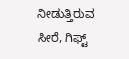ನೀಡುತ್ತಿರುವ ಸೀರೆ, ಗಿಫ್ಟ್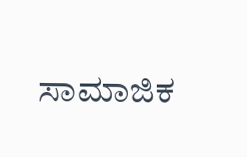ಸಾಮಾಜಿಕ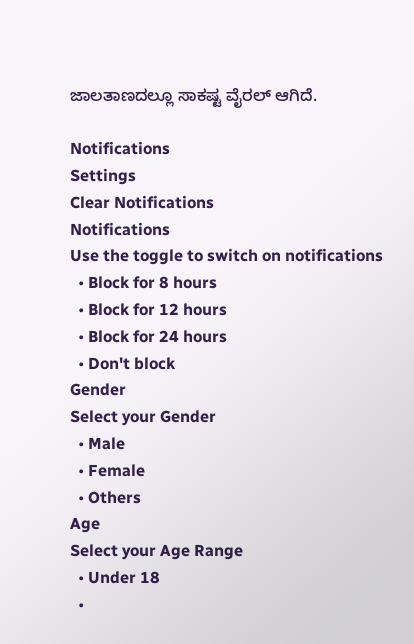ಜಾಲತಾಣದಲ್ಲೂ ಸಾಕಷ್ಟ ವೈರಲ್ ಆಗಿದೆ.

Notifications
Settings
Clear Notifications
Notifications
Use the toggle to switch on notifications
  • Block for 8 hours
  • Block for 12 hours
  • Block for 24 hours
  • Don't block
Gender
Select your Gender
  • Male
  • Female
  • Others
Age
Select your Age Range
  • Under 18
  •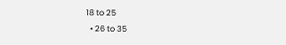18 to 25
  • 26 to 35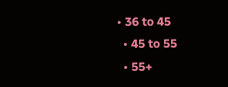• 36 to 45
  • 45 to 55
  • 55+